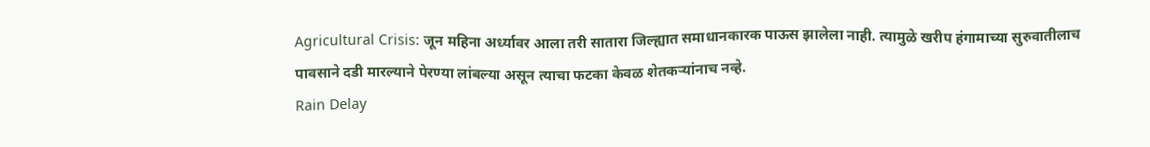Agricultural Crisis: जून महिना अर्ध्यावर आला तरी सातारा जिल्ह्यात समाधानकारक पाऊस झालेला नाही. त्यामुळे खरीप हंगामाच्या सुरुवातीलाच पावसाने दडी मारल्याने पेरण्या लांबल्या असून त्याचा फटका केवळ शेतकऱ्यांनाच नव्हे.
Rain Delay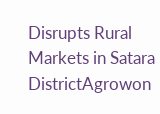Disrupts Rural Markets in Satara DistrictAgrowon